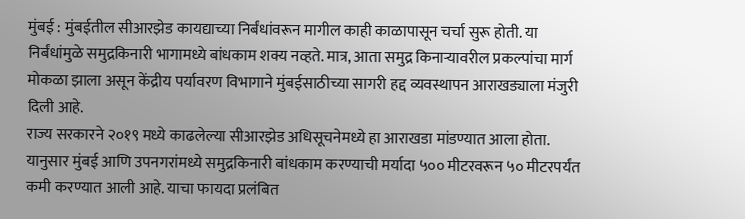मुंबई : मुंबईतील सीआरझेड कायद्याच्या निर्बंधांवरून मागील काही काळापासून चर्चा सुरू होती. या निर्बंधांमुळे समुद्रकिनारी भागामध्ये बांधकाम शक्य नव्हते. मात्र, आता समुद्र किनाऱ्यावरील प्रकल्पांचा मार्ग मोकळा झाला असून केंद्रीय पर्यावरण विभागाने मुंबईसाठीच्या सागरी हद्द व्यवस्थापन आराखड्याला मंजुरी दिली आहे.
राज्य सरकारने २०१९ मध्ये काढलेल्या सीआरझेड अधिसूचनेमध्ये हा आराखडा मांडण्यात आला होता. यानुसार मुंबई आणि उपनगरांमध्ये समुद्रकिनारी बांधकाम करण्याची मर्यादा ५०० मीटरवरून ५० मीटरपर्यंत कमी करण्यात आली आहे. याचा फायदा प्रलंबित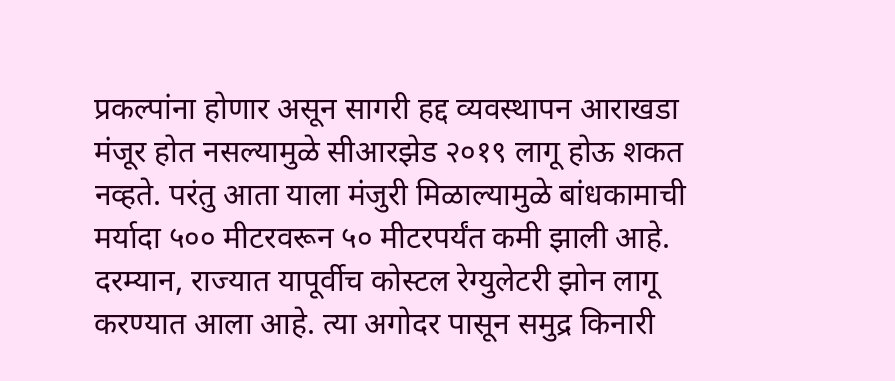प्रकल्पांना होणार असून सागरी हद्द व्यवस्थापन आराखडा मंजूर होत नसल्यामुळे सीआरझेड २०१९ लागू होऊ शकत नव्हते. परंतु आता याला मंजुरी मिळाल्यामुळे बांधकामाची मर्यादा ५०० मीटरवरून ५० मीटरपर्यंत कमी झाली आहे.
दरम्यान, राज्यात यापूर्वीच कोस्टल रेग्युलेटरी झोन लागू करण्यात आला आहे. त्या अगोदर पासून समुद्र किनारी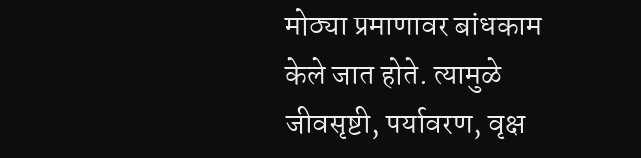मोठ्या प्रमाणावर बांधकाम केले जात होते. त्यामुळे जीवसृष्टी, पर्यावरण, वृक्ष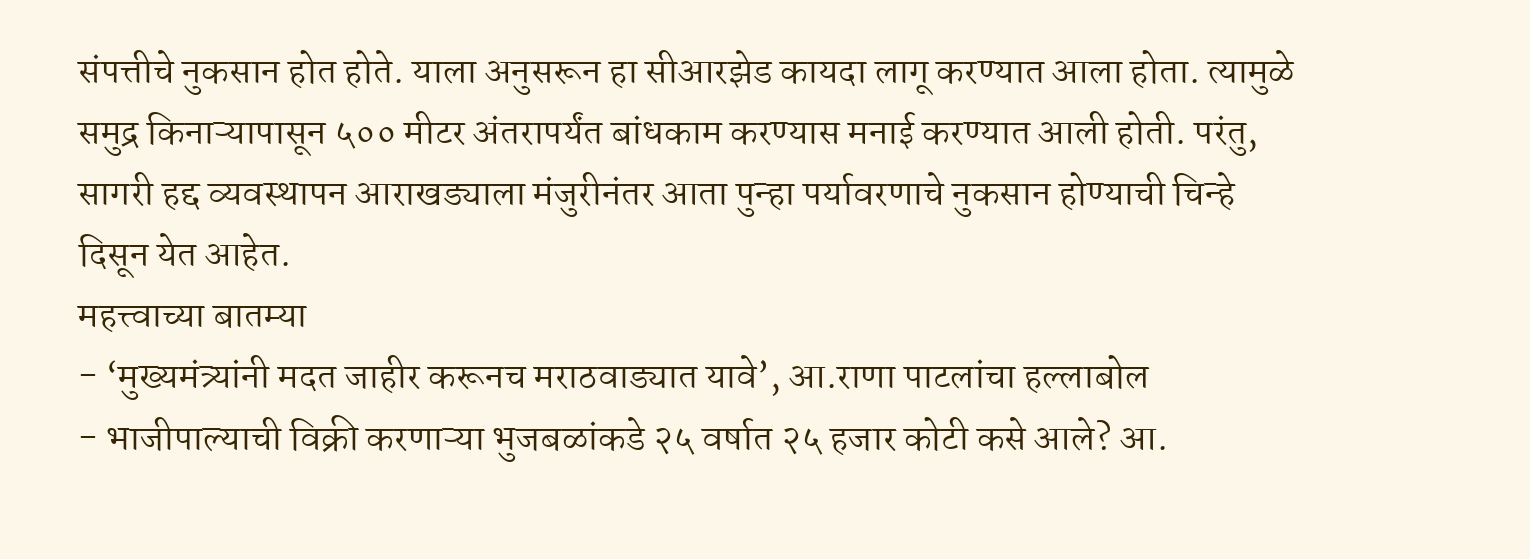संपत्तीचे नुकसान होत होते. याला अनुसरून हा सीआरझेड कायदा लागू करण्यात आला होता. त्यामुळे समुद्र किनाऱ्यापासून ५०० मीटर अंतरापर्यंत बांधकाम करण्यास मनाई करण्यात आली होती. परंतु, सागरी हद्द व्यवस्थापन आराखड्याला मंजुरीनंतर आता पुन्हा पर्यावरणाचे नुकसान होण्याची चिन्हे दिसून येत आहेत.
महत्त्वाच्या बातम्या
- ‘मुख्यमंत्र्यांनी मदत जाहीर करूनच मराठवाड्यात यावे’, आ.राणा पाटलांचा हल्लाबोल
- भाजीपाल्याची विक्री करणाऱ्या भुजबळांकडे २५ वर्षात २५ हजार कोटी कसे आले? आ.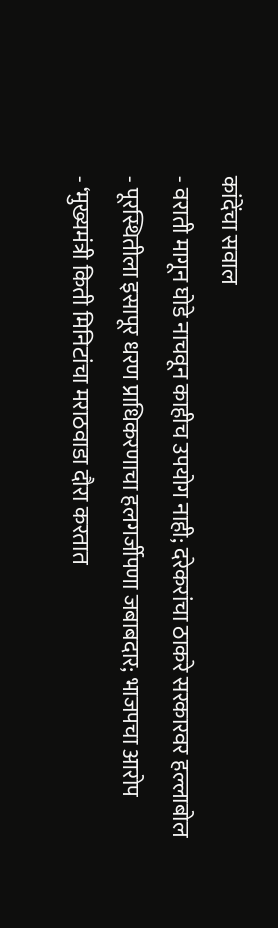कांदेंचा सवाल
- वराती मागून घोडे नाचवून काहीच उपयोग नाही; दरेकरांचा ठाकरे सरकारवर हल्लाबोल
- पूरस्थितीला इसापूर धरण प्राधिकरणाचा हलगर्जीपणा जबाबदार; भाजपचा आरोप
- ‘मुख्यमंत्री किती मिनिटांचा मराठवाडा दौरा करतात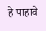हे पाहावे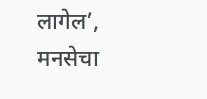लागेल’, मनसेचा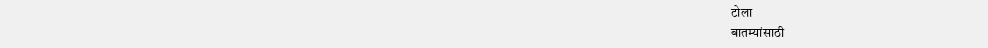टोला
बातम्यांसाठी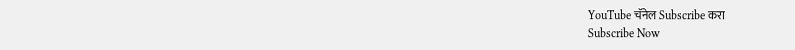YouTube चॅनेल Subscribe करा
Subscribe Now